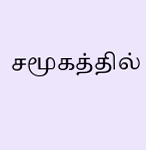சமூகத்தில்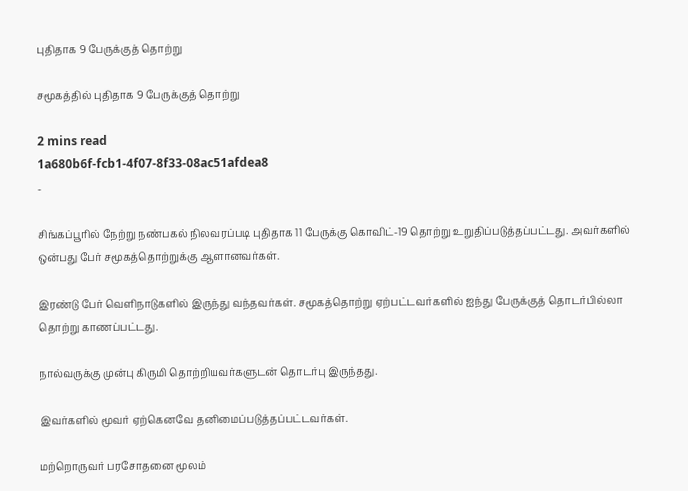புதிதாக 9 பேருக்குத் தொற்று

சமூகத்தில் புதிதாக 9 பேருக்குத் தொற்று

2 mins read
1a680b6f-fcb1-4f07-8f33-08ac51afdea8
-

சிங்கப்பூரில் நேற்று நண்பகல் நிலவரப்படி புதிதாக 11 பேருக்கு கொவிட்-19 தொற்று உறுதிப்படுத்தப்பட்டது. அவர்களில் ஒன்பது பேர் சமூகத்தொற்றுக்கு ஆளானவர்கள்.

இரண்டு பேர் வெளிநாடுகளில் இருந்து வந்தவர்கள். சமூகத்தொற்று ஏற்பட்டவர்களில் ஐந்து பேருக்குத் தொடர்பில்லா தொற்று காணப்பட்டது.

நால்வருக்கு முன்பு கிருமி தொற்றியவர்களுடன் தொடர்பு இருந்தது.

இவர்களில் மூவர் ஏற்கெனவே தனிமைப்படுத்தப்பட்டவர்கள்.

மற்றொருவர் பரசோதனை மூலம்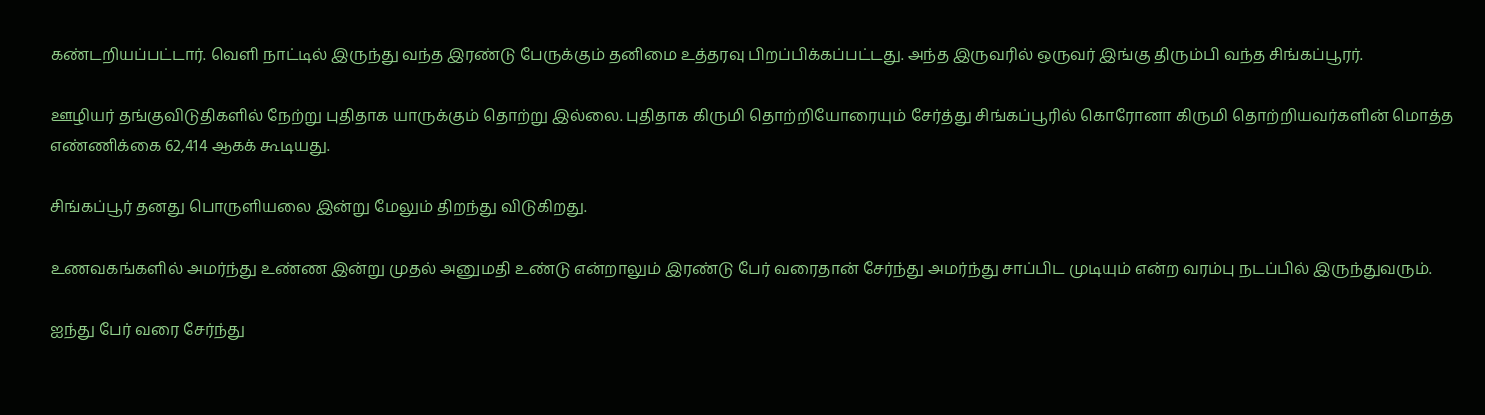கண்டறியப்பட்டார். வெளி நாட்டில் இருந்து வந்த இரண்டு பேருக்கும் தனிமை உத்தரவு பிறப்பிக்கப்பட்டது. அந்த இருவரில் ஒருவர் இங்கு திரும்பி வந்த சிங்கப்பூரர்.

ஊழியர் தங்குவிடுதிகளில் நேற்று புதிதாக யாருக்கும் தொற்று இல்லை. புதிதாக கிருமி தொற்றியோரையும் சேர்த்து சிங்கப்பூரில் கொரோனா கிருமி தொற்றியவர்களின் மொத்த எண்ணிக்கை 62,414 ஆகக் கூடியது.

சிங்கப்பூர் தனது பொருளியலை இன்று மேலும் திறந்து விடுகிறது.

உணவகங்களில் அமர்ந்து உண்ண இன்று முதல் அனுமதி உண்டு என்றாலும் இரண்டு பேர் வரைதான் சேர்ந்து அமர்ந்து சாப்பிட முடியும் என்ற வரம்பு நடப்பில் இருந்துவரும்.

ஐந்து பேர் வரை சேர்ந்து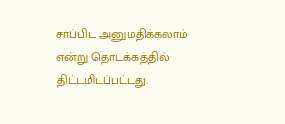சாப்பிட அனுமதிக்கலாம் என்று தொடக்கத்தில் திட்டமிடப்பட்டது.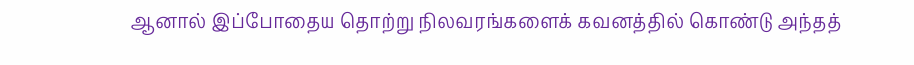ஆனால் இப்போதைய தொற்று நிலவரங்களைக் கவனத்தில் கொண்டு அந்தத்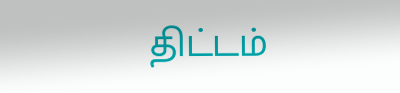திட்டம்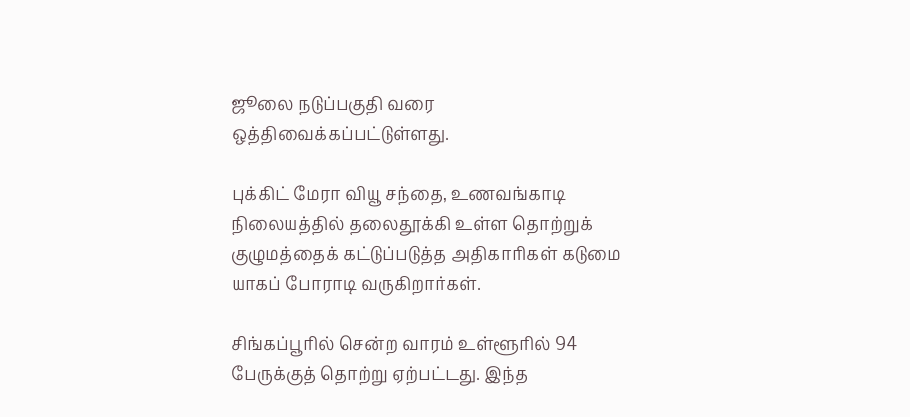ஜூலை நடுப்பகுதி வரை ஒத்திவைக்கப்பட்டுள்ளது.

புக்கிட் மேரா வியூ சந்தை, உணவங்காடி நிலையத்தில் தலைதூக்கி உள்ள தொற்றுக் குழுமத்தைக் கட்டுப்படுத்த அதிகாரிகள் கடுமை யாகப் போராடி வருகிறார்கள்.

சிங்கப்பூரில் சென்ற வாரம் உள்ளூரில் 94 பேருக்குத் தொற்று ஏற்பட்டது. இந்த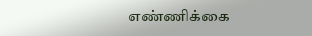எண்ணிக்கை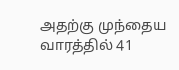அதற்கு முந்தைய வாரத்தில் 41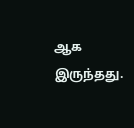ஆக இருந்தது.